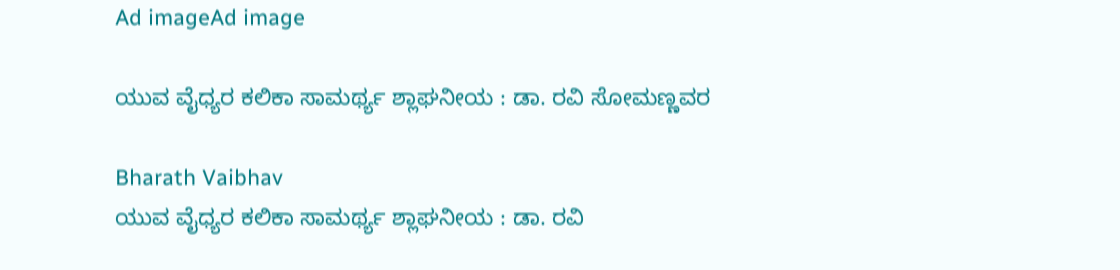Ad imageAd image

ಯುವ ವೈಧ್ಯರ ಕಲಿಕಾ ಸಾಮರ್ಥ್ಯ ಶ್ಲಾಘನೀಯ : ಡಾ. ರವಿ ಸೋಮಣ್ಣವರ

Bharath Vaibhav
ಯುವ ವೈಧ್ಯರ ಕಲಿಕಾ ಸಾಮರ್ಥ್ಯ ಶ್ಲಾಘನೀಯ : ಡಾ. ರವಿ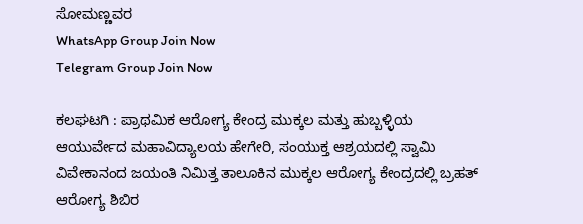ಸೋಮಣ್ಣವರ
WhatsApp Group Join Now
Telegram Group Join Now

ಕಲಘಟಗಿ : ಪ್ರಾಥಮಿಕ ಆರೋಗ್ಯ ಕೇಂದ್ರ ಮುಕ್ಕಲ ಮತ್ತು ಹುಬ್ಬಳ್ಳಿಯ ಆಯುರ್ವೇದ ಮಹಾವಿದ್ಯಾಲಯ ಹೇಗೇರಿ, ಸಂಯುಕ್ತ ಆಶ್ರಯದಲ್ಲಿ ಸ್ವಾಮಿ ವಿವೇಕಾನಂದ ಜಯಂತಿ ನಿಮಿತ್ತ ತಾಲೂಕಿನ ಮುಕ್ಕಲ ಆರೋಗ್ಯ ಕೇಂದ್ರದಲ್ಲಿ ಬ್ರಹತ್ ಆರೋಗ್ಯ ಶಿಬಿರ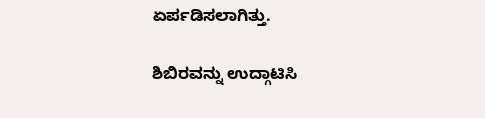ಏರ್ಪಡಿಸಲಾಗಿತ್ತು.

ಶಿಬಿರವನ್ನು ಉದ್ಗಾಟಿಸಿ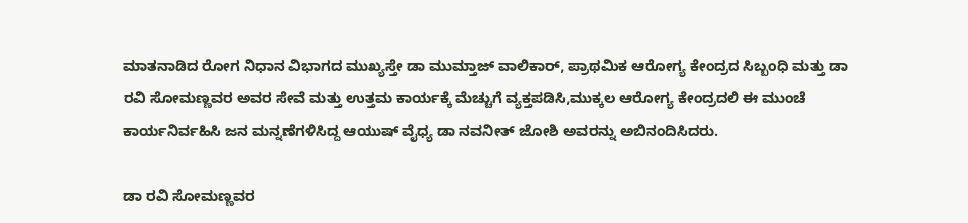ಮಾತನಾಡಿದ ರೋಗ ನಿಧಾನ ವಿಭಾಗದ ಮುಖ್ಯಸ್ತೇ ಡಾ ಮುಮ್ತಾಜ್ ವಾಲಿಕಾರ್, ಪ್ರಾಥಮಿಕ ಆರೋಗ್ಯ ಕೇಂದ್ರದ ಸಿಬ್ಬಂಧಿ ಮತ್ತು ಡಾ ರವಿ ಸೋಮಣ್ಣವರ ಅವರ ಸೇವೆ ಮತ್ತು ಉತ್ತಮ ಕಾರ್ಯಕ್ಕೆ ಮೆಚ್ಚುಗೆ ವ್ಯಕ್ತಪಡಿಸಿ,ಮುಕ್ಕಲ ಆರೋಗ್ಯ ಕೇಂದ್ರದಲಿ ಈ ಮುಂಚೆ ಕಾರ್ಯನಿರ್ವಹಿಸಿ ಜನ ಮನ್ನಣೆಗಳಿಸಿದ್ದ ಆಯುಷ್ ವೈಧ್ಯ ಡಾ ನವನೀತ್ ಜೋಶಿ ಅವರನ್ನು ಅಬಿನಂದಿಸಿದರು.

ಡಾ ರವಿ ಸೋಮಣ್ಣವರ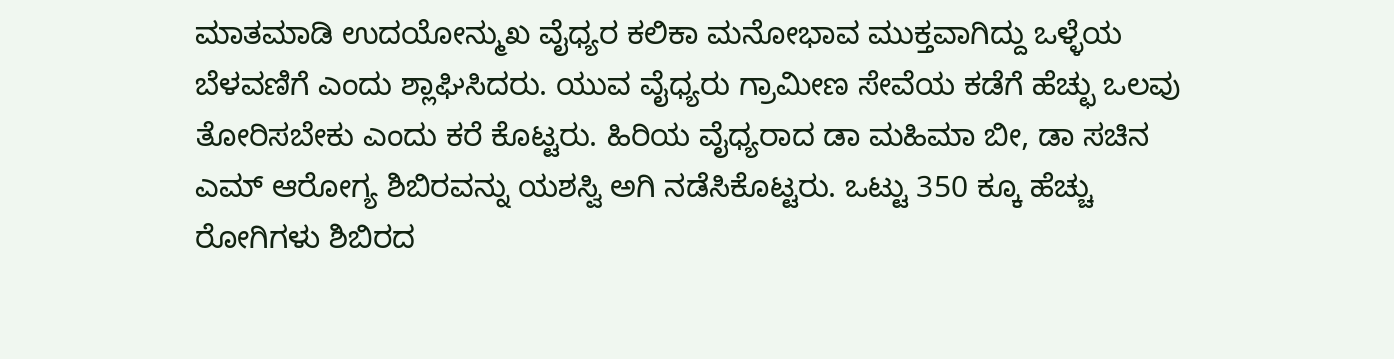ಮಾತಮಾಡಿ ಉದಯೋನ್ಮುಖ ವೈಧ್ಯರ ಕಲಿಕಾ ಮನೋಭಾವ ಮುಕ್ತವಾಗಿದ್ದು ಒಳ್ಳೆಯ ಬೆಳವಣಿಗೆ ಎಂದು ಶ್ಲಾಘಿಸಿದರು. ಯುವ ವೈಧ್ಯರು ಗ್ರಾಮೀಣ ಸೇವೆಯ ಕಡೆಗೆ ಹೆಚ್ಛು ಒಲವು ತೋರಿಸಬೇಕು ಎಂದು ಕರೆ ಕೊಟ್ಟರು. ಹಿರಿಯ ವೈಧ್ಯರಾದ ಡಾ ಮಹಿಮಾ ಬೀ, ಡಾ ಸಚಿನ ಎಮ್ ಆರೋಗ್ಯ ಶಿಬಿರವನ್ನು ಯಶಸ್ವಿ ಅಗಿ ನಡೆಸಿಕೊಟ್ಟರು. ಒಟ್ಟು 350 ಕ್ಕೂ ಹೆಚ್ಚು ರೋಗಿಗಳು ಶಿಬಿರದ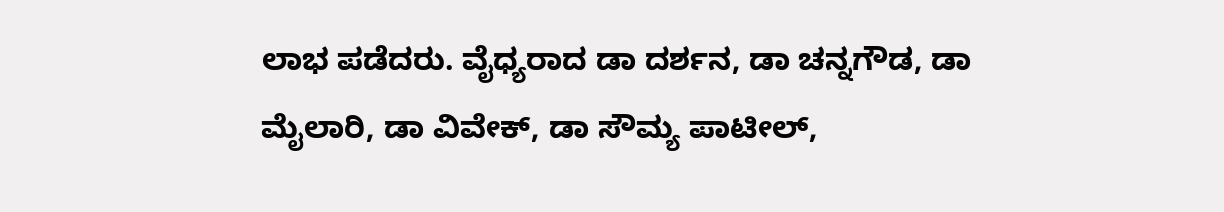ಲಾಭ ಪಡೆದರು. ವೈಧ್ಯರಾದ ಡಾ ದರ್ಶನ, ಡಾ ಚನ್ನಗೌಡ, ಡಾ ಮೈಲಾರಿ, ಡಾ ವಿವೇಕ್, ಡಾ ಸೌಮ್ಯ ಪಾಟೀಲ್,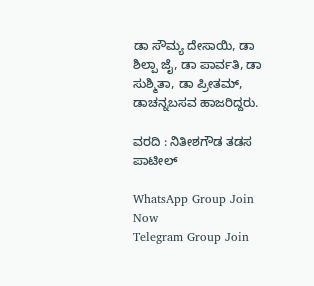ಡಾ ಸೌಮ್ಯ ದೇಸಾಯಿ, ಡಾ ಶಿಲ್ಪಾ ಜೈ, ಡಾ ಪಾರ್ವತಿ, ಡಾ ಸುಶ್ಮಿತಾ, ಡಾ ಪ್ರೀತಮ್, ಡಾಚನ್ನಬಸವ ಹಾಜರಿದ್ದರು.

ವರದಿ : ನಿತೀಶಗೌಡ ತಡಸ ಪಾಟೀಲ್

WhatsApp Group Join Now
Telegram Group Join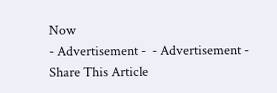Now
- Advertisement -  - Advertisement -
Share This Article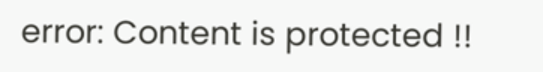error: Content is protected !!